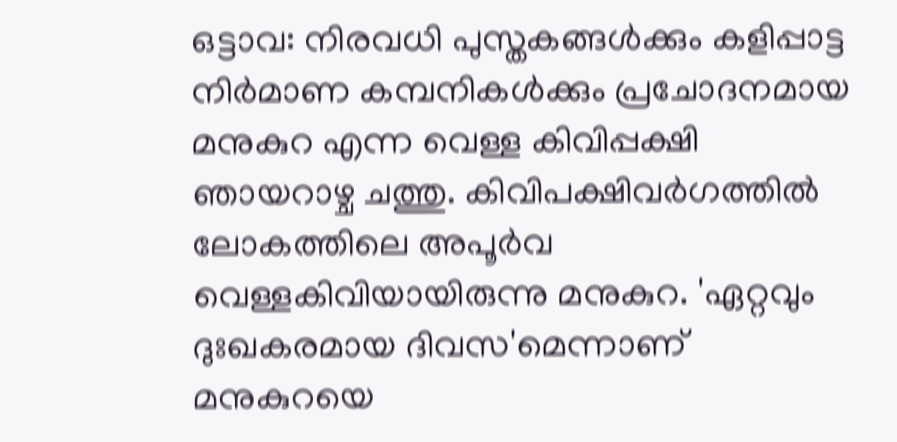ഒട്ടാവ: നിരവധി പുസ്തകങ്ങള്‍ക്കും കളിപ്പാട്ട നിര്‍മാണ കമ്പനികള്‍ക്കും പ്രചോദനമായ മനുകുറ എന്ന വെള്ള കിവിപ്പക്ഷി ഞായറാഴ്ച ചത്തു. കിവിപക്ഷിവര്‍ഗത്തില്‍ ലോകത്തിലെ അപൂര്‍വ വെള്ളകിവിയായിരുന്നു മനുകുറ. 'ഏറ്റവും ദുഃഖകരമായ ദിവസ'മെന്നാണ് മനുകുറയെ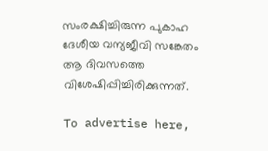സംരക്ഷിച്ചിരുന്ന പുകാഹ ദേശീയ വന്യജീവി സങ്കേതം ആ ദിവസത്തെ വിശേഷിപ്പിച്ചിരിക്കുന്നത്.

To advertise here,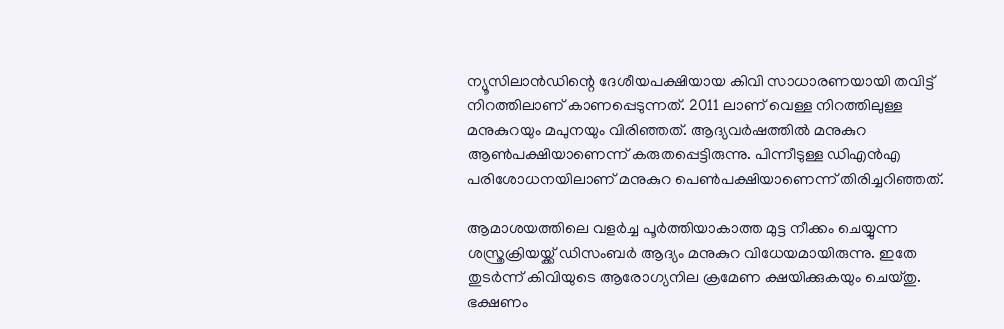ന്യൂസിലാന്‍ഡിന്റെ ദേശീയപക്ഷിയായ കിവി സാധാരണയായി തവിട്ട് നിറത്തിലാണ് കാണപ്പെടുന്നത്. 2011 ലാണ് വെള്ള നിറത്തിലുള്ള മനുകുറയും മപുനയും വിരിഞ്ഞത്. ആദ്യവര്‍ഷത്തില്‍ മനുകുറ ആണ്‍പക്ഷിയാണെന്ന് കരുതപ്പെട്ടിരുന്നു. പിന്നീടുള്ള ഡിഎന്‍എ പരിശോധനയിലാണ് മനുകുറ പെണ്‍പക്ഷിയാണെന്ന് തിരിച്ചറിഞ്ഞത്.

ആമാശയത്തിലെ വളര്‍ച്ച പൂര്‍ത്തിയാകാത്ത മുട്ട നീക്കം ചെയ്യുന്ന ശസ്ത്രക്രിയയ്ക്ക് ഡിസംബര്‍ ആദ്യം മനുകുറ വിധേയമായിരുന്നു. ഇതേ തുടര്‍ന്ന് കിവിയുടെ ആരോഗ്യനില ക്രമേണ ക്ഷയിക്കുകയും ചെയ്തു. ഭക്ഷണം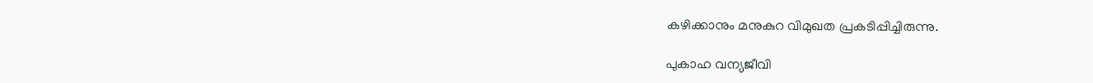കഴിക്കാനും മനുകുറ വിമുഖത പ്രകടിപ്പിച്ചിരുന്നു.

പുകാഹ വന്യജീവി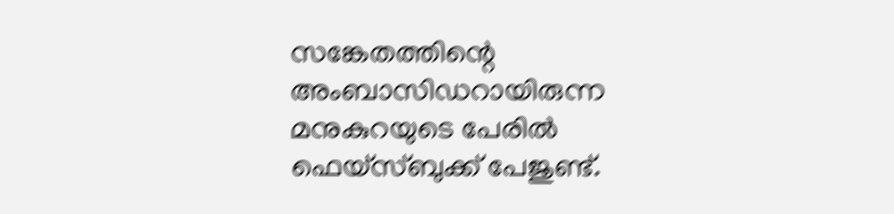സങ്കേതത്തിന്റെ അംബാസിഡറായിരുന്ന മനുകുറയുടെ പേരില്‍ ഫെയ്‌സ്ബുക്ക് പേജുണ്ട്.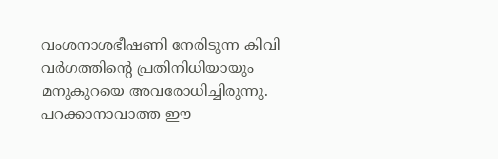വംശനാശഭീഷണി നേരിടുന്ന കിവി വര്‍ഗത്തിന്റെ പ്രതിനിധിയായും മനുകുറയെ അവരോധിച്ചിരുന്നു. പറക്കാനാവാത്ത ഈ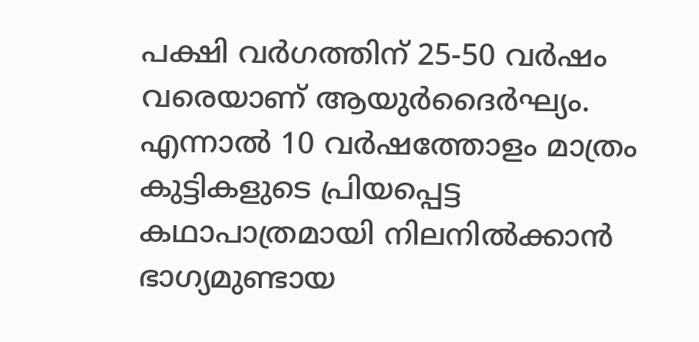പക്ഷി വര്‍ഗത്തിന് 25-50 വർഷം വരെയാണ് ആയുര്‍ദൈര്‍ഘ്യം. എന്നാല്‍ 10 വര്‍ഷത്തോളം മാത്രം കുട്ടികളുടെ പ്രിയപ്പെട്ട കഥാപാത്രമായി നിലനില്‍ക്കാന്‍ ഭാഗ്യമുണ്ടായ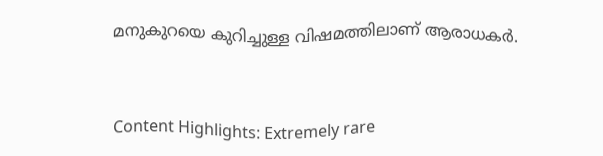മനുകുറയെ കുറിച്ചുള്ള വിഷമത്തിലാണ് ആരാധകര്‍.



Content Highlights: Extremely rare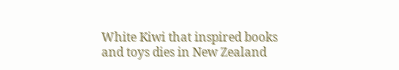White Kiwi that inspired books and toys dies in New Zealand